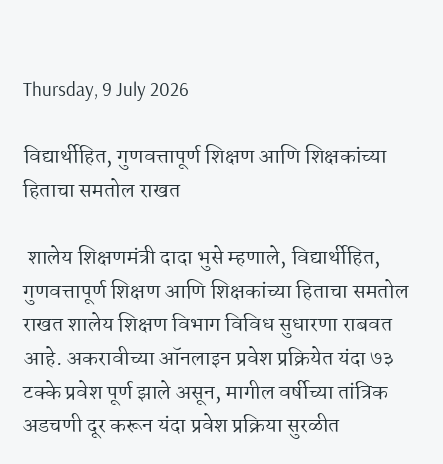Thursday, 9 July 2026

विद्यार्थीहित, गुणवत्तापूर्ण शिक्षण आणि शिक्षकांच्या हिताचा समतोल राखत

 शालेय शिक्षणमंत्री दादा भुसे म्हणाले, विद्यार्थीहित, गुणवत्तापूर्ण शिक्षण आणि शिक्षकांच्या हिताचा समतोल राखत शालेय शिक्षण विभाग विविध सुधारणा राबवत आहे. अकरावीच्या ऑनलाइन प्रवेश प्रक्रियेत यंदा ७३ टक्के प्रवेश पूर्ण झाले असून, मागील वर्षीच्या तांत्रिक अडचणी दूर करून यंदा प्रवेश प्रक्रिया सुरळीत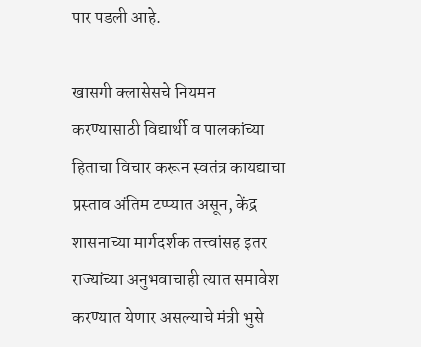पार पडली आहे.

खासगी क्लासेसचे नियमन करण्यासाठी विद्यार्थी व पालकांच्या हिताचा विचार करून स्वतंत्र कायद्याचा प्रस्ताव अंतिम टप्प्यात असून, केंद्र शासनाच्या मार्गदर्शक तत्त्वांसह इतर राज्यांच्या अनुभवाचाही त्यात समावेश करण्यात येणार असल्याचे मंत्री भुसे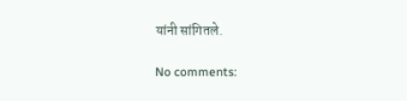यांनी सांगितले.

No comments: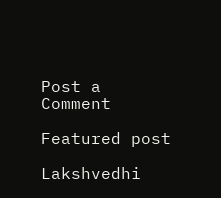Post a Comment

Featured post

Lakshvedhi